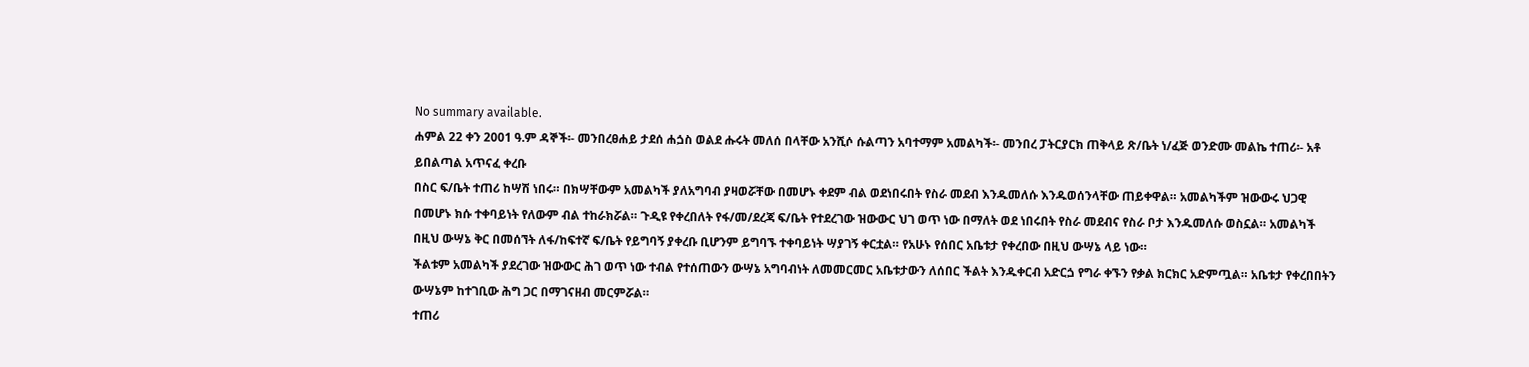No summary available.
ሐምል 22 ቀን 2001 ዓ.ም ዳኞች፡- መንበረፀሐይ ታደሰ ሐጏስ ወልደ ሑሩት መለሰ በላቸው አንሺሶ ሱልጣን አባተማም አመልካች፡- መንበረ ፓትርያርክ ጠቅላይ ጽ/ቤት ነ/ፈጅ ወንድሙ መልኬ ተጠሪ፡- አቶ ይበልጣል አጥናፈ ቀረቡ
በስር ፍ/ቤት ተጠሪ ከሣሽ ነበሩ። በክሣቸውም አመልካች ያለአግባብ ያዛወሯቸው በመሆኑ ቀደም ብል ወደነበሩበት የስራ መደብ እንዱመለሱ እንዱወሰንላቸው ጠይቀዋል። አመልካችም ዝውውሩ ህጋዊ በመሆኑ ክሱ ተቀባይነት የለውም ብል ተከራክሯል። ጉዲዩ የቀረበለት የፋ/መ/ደረጃ ፍ/ቤት የተደረገው ዝውውር ህገ ወጥ ነው በማለት ወደ ነበሩበት የስራ መደብና የስራ ቦታ እንዱመለሱ ወስኗል። አመልካች በዚህ ውሣኔ ቅር በመሰኘት ለፋ/ከፍተኛ ፍ/ቤት የይግባኝ ያቀረቡ ቢሆንም ይግባኙ ተቀባይነት ሣያገኝ ቀርቷል። የአሁኑ የሰበር አቤቱታ የቀረበው በዚህ ውሣኔ ላይ ነው።
ችልቱም አመልካች ያደረገው ዝውውር ሕገ ወጥ ነው ተብል የተሰጠውን ውሣኔ አግባብነት ለመመርመር አቤቱታውን ለሰበር ችልት እንዱቀርብ አድርጏ የግራ ቀኙን የቃል ክርክር አድምጧል። አቤቱታ የቀረበበትን ውሣኔም ከተገቢው ሕግ ጋር በማገናዘብ መርምሯል።
ተጠሪ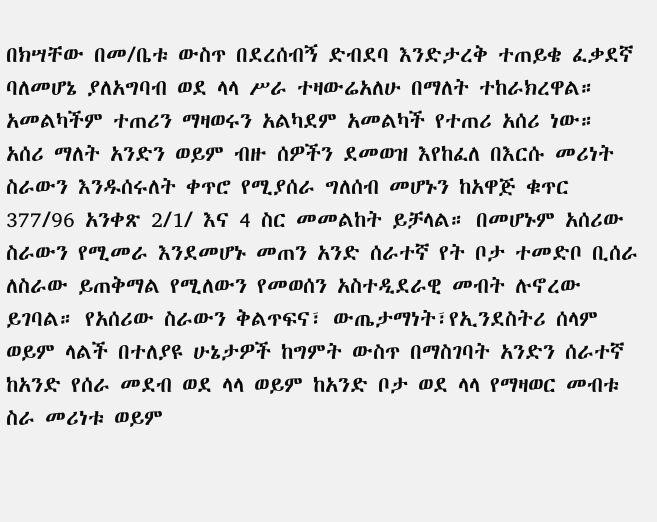በክሣቸው በመ/ቤቱ ውስጥ በደረሰብኝ ድብደባ እንድታረቅ ተጠይቄ ፈቃደኛ ባለመሆኔ ያለአግባብ ወደ ላላ ሥራ ተዛውሬአለሁ በማለት ተከራክረዋል። አመልካችም ተጠሪን ማዛወሩን አልካደም አመልካች የተጠሪ አሰሪ ነው። አሰሪ ማለት አንድን ወይም ብዙ ሰዎችን ደመወዝ እየከፈለ በእርሱ መሪነት ስራውን እንዱሰሩለት ቀጥሮ የሚያሰራ ግለሰብ መሆኑን ከአዋጅ ቁጥር 377/96 አንቀጽ 2/1/ እና 4 ስር መመልከት ይቻላል። በመሆኑም አሰሪው ስራውን የሚመራ እንደመሆኑ መጠን አንድ ሰራተኛ የት ቦታ ተመድቦ ቢሰራ ለስራው ይጠቅማል የሚለውን የመወሰን አስተዲደራዊ መብት ሉኖረው ይገባል። የአሰሪው ስራውን ቅልጥፍና፣ ውጤታማነት፣የኢንደስትሪ ሰላም ወይም ላልች በተለያዩ ሁኔታዎች ከግምት ውስጥ በማስገባት አንድን ሰራተኛ ከአንድ የሰራ መደብ ወደ ላላ ወይም ከአንድ ቦታ ወደ ላላ የማዛወር መብቱ ስራ መሪነቱ ወይም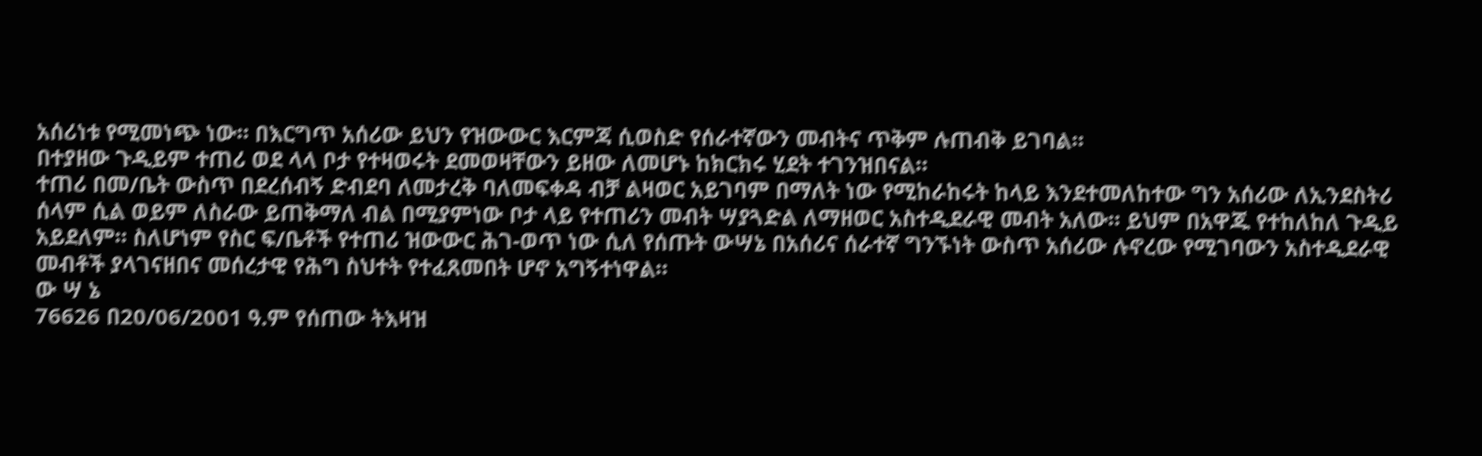አሰሪነቱ የሚመነጭ ነው። በእርግጥ አሰሪው ይህን የዝውውር እርምጃ ሲወስድ የሰራተኛውን መብትና ጥቅም ሉጠብቅ ይገባል።
በተያዘው ጉዲይም ተጠሪ ወደ ላላ ቦታ የተዛወሩት ደመወዛቸውን ይዘው ለመሆኑ ከክርክሩ ሂደት ተገንዝበናል።
ተጠሪ በመ/ቤት ውስጥ በደረሰብኝ ድብደባ ለመታረቅ ባለመፍቀዳ ብቻ ልዛወር አይገባም በማለት ነው የሚከራከሩት ከላይ እንደተመለከተው ግን አሰሪው ለኢንደስትሪ ሰላም ሲል ወይም ለስራው ይጠቅማለ ብል በሚያምነው ቦታ ላይ የተጠሪን መብት ሣያጓድል ለማዘወር አስተዲደራዊ መብት አለው። ይህም በአዋጁ የተከለከለ ጉዲይ አይደለም። ስለሆነም የስር ፍ/ቤቶች የተጠሪ ዝውውር ሕገ-ወጥ ነው ሲለ የሰጡት ውሣኔ በአሰሪና ሰራተኛ ግንኙነት ውስጥ አሰሪው ሉኖረው የሚገባውን አስተዲደራዊ መብቶች ያላገናዘበና መሰረታዊ የሕግ ስህተት የተፈጸመበት ሆኖ አግኝተነዋል።
ው ሣ ኔ
76626 በ20/06/2001 ዓ.ም የሰጠው ትእዛዝ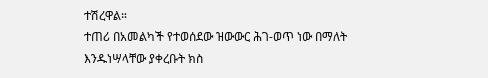ተሽረዋል።
ተጠሪ በአመልካች የተወሰደው ዝውውር ሕገ-ወጥ ነው በማለት እንዱነሣላቸው ያቀረቡት ክስ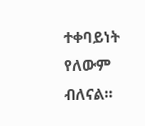ተቀባይነት የለውም ብለናል።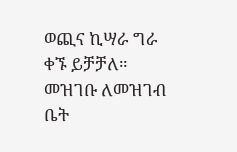ወጪና ኪሣራ ግራ ቀኙ ይቻቻለ።
መዝገቡ ለመዝገብ ቤት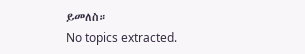ይመለስ።
No topics extracted.